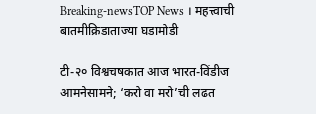Breaking-newsTOP News । महत्त्वाची बातमीक्रिडाताज्या घडामोडी

टी-२० विश्वचषकात आज भारत-विंडीज आमनेसामने; ‘करो वा मरो’ची लढत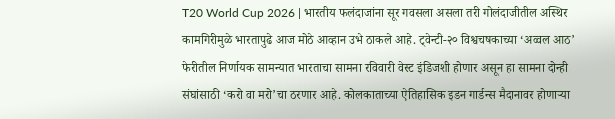T20 World Cup 2026 | भारतीय फलंदाजांना सूर गवसला असला तरी गोलंदाजीतील अस्थिर कामगिरीमुळे भारतापुढे आज मोठे आव्हान उभे ठाकले आहे. ट्वेन्टी-२० विश्वचषकाच्या ‘अव्वल आठ’ फेरीतील निर्णायक सामन्यात भारताचा सामना रविवारी वेस्ट इंडिजशी होणार असून हा सामना दोन्ही संघांसाठी ‘करो वा मरो’चा ठरणार आहे. कोलकाताच्या ऐतिहासिक इडन गार्डन्स मैदानावर होणाऱ्या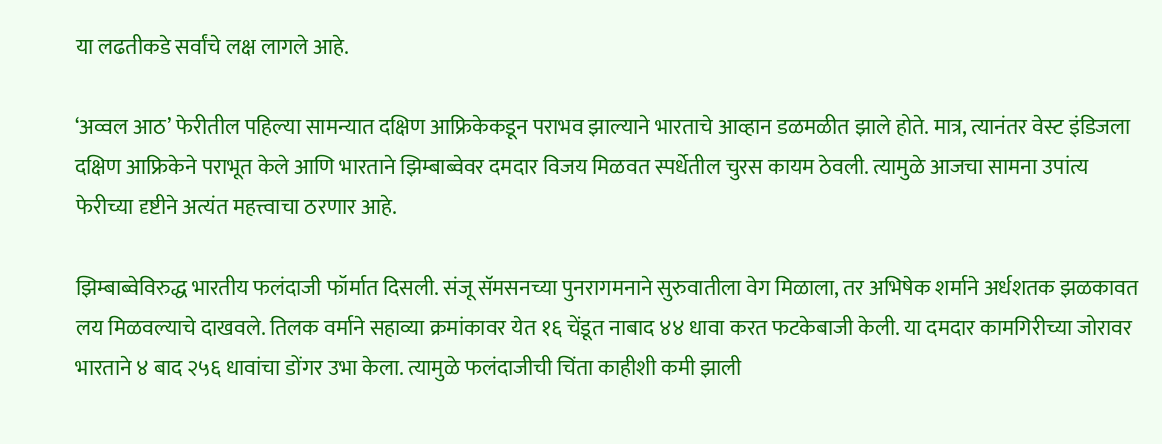या लढतीकडे सर्वांचे लक्ष लागले आहे.

‘अव्वल आठ’ फेरीतील पहिल्या सामन्यात दक्षिण आफ्रिकेकडून पराभव झाल्याने भारताचे आव्हान डळमळीत झाले होते. मात्र, त्यानंतर वेस्ट इंडिजला दक्षिण आफ्रिकेने पराभूत केले आणि भारताने झिम्बाब्वेवर दमदार विजय मिळवत स्पर्धेतील चुरस कायम ठेवली. त्यामुळे आजचा सामना उपांत्य फेरीच्या दृष्टीने अत्यंत महत्त्वाचा ठरणार आहे.

झिम्बाब्वेविरुद्ध भारतीय फलंदाजी फॉर्मात दिसली. संजू सॅमसनच्या पुनरागमनाने सुरुवातीला वेग मिळाला, तर अभिषेक शर्माने अर्धशतक झळकावत लय मिळवल्याचे दाखवले. तिलक वर्माने सहाव्या क्रमांकावर येत १६ चेंडूत नाबाद ४४ धावा करत फटकेबाजी केली. या दमदार कामगिरीच्या जोरावर भारताने ४ बाद २५६ धावांचा डोंगर उभा केला. त्यामुळे फलंदाजीची चिंता काहीशी कमी झाली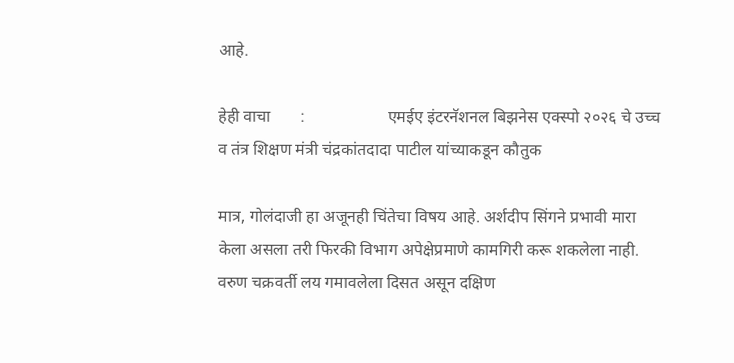आहे.

हेही वाचा       :                    एमईए इंटरनॅशनल बिझनेस एक्स्पो २०२६ चे उच्च व तंत्र शिक्षण मंत्री चंद्रकांतदादा पाटील यांच्याकडून कौतुक

मात्र, गोलंदाजी हा अजूनही चिंतेचा विषय आहे. अर्शदीप सिंगने प्रभावी मारा केला असला तरी फिरकी विभाग अपेक्षेप्रमाणे कामगिरी करू शकलेला नाही. वरुण चक्रवर्ती लय गमावलेला दिसत असून दक्षिण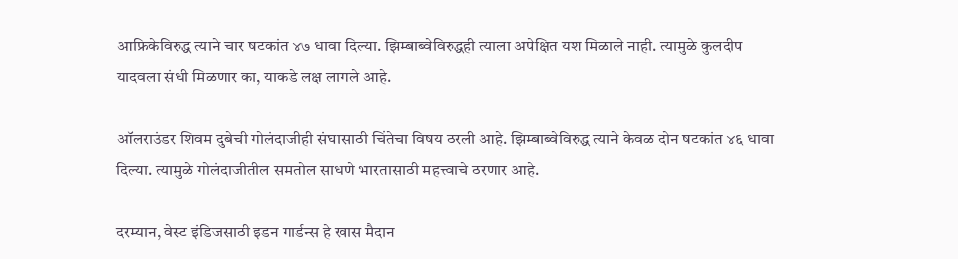आफ्रिकेविरुद्ध त्याने चार षटकांत ४७ धावा दिल्या. झिम्बाब्वेविरुद्धही त्याला अपेक्षित यश मिळाले नाही. त्यामुळे कुलदीप यादवला संधी मिळणार का, याकडे लक्ष लागले आहे.

ऑलराउंडर शिवम दुबेची गोलंदाजीही संघासाठी चिंतेचा विषय ठरली आहे. झिम्बाब्वेविरुद्ध त्याने केवळ दोन षटकांत ४६ धावा दिल्या. त्यामुळे गोलंदाजीतील समतोल साधणे भारतासाठी महत्त्वाचे ठरणार आहे.

दरम्यान, वेस्ट इंडिजसाठी इडन गार्डन्स हे खास मैदान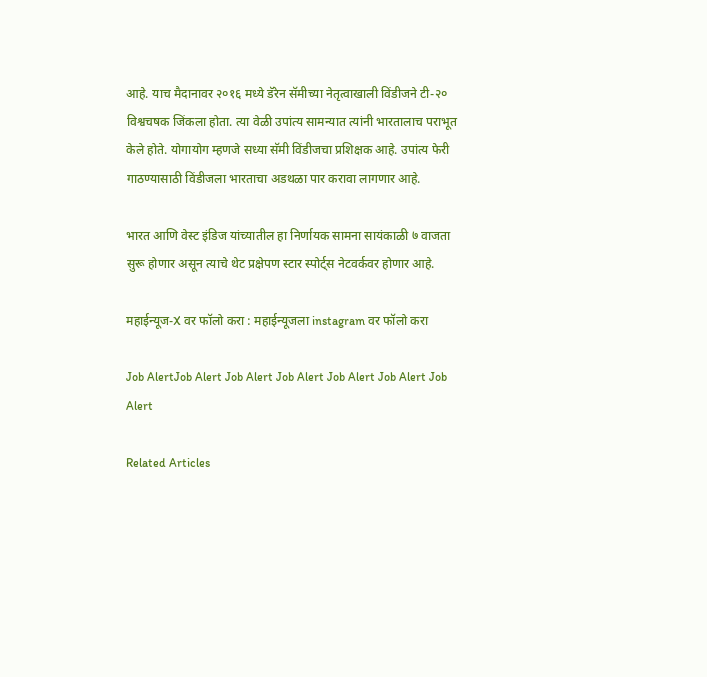आहे. याच मैदानावर २०१६ मध्ये डॅरेन सॅमीच्या नेतृत्वाखाली विंडीजने टी-२० विश्वचषक जिंकला होता. त्या वेळी उपांत्य सामन्यात त्यांनी भारतालाच पराभूत केले होते. योगायोग म्हणजे सध्या सॅमी विंडीजचा प्रशिक्षक आहे. उपांत्य फेरी गाठण्यासाठी विंडीजला भारताचा अडथळा पार करावा लागणार आहे.

भारत आणि वेस्ट इंडिज यांच्यातील हा निर्णायक सामना सायंकाळी ७ वाजता सुरू होणार असून त्याचे थेट प्रक्षेपण स्टार स्पोर्ट्स नेटवर्कवर होणार आहे.

महाईन्यूज-X वर फॉलो करा : महाईन्यूजला instagram वर फॉलो करा

Job AlertJob Alert Job Alert Job Alert Job Alert Job Alert Job Alert

Related Articles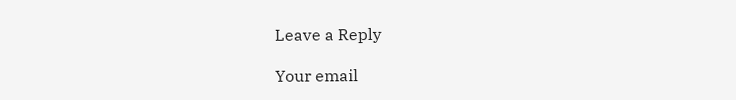Leave a Reply

Your email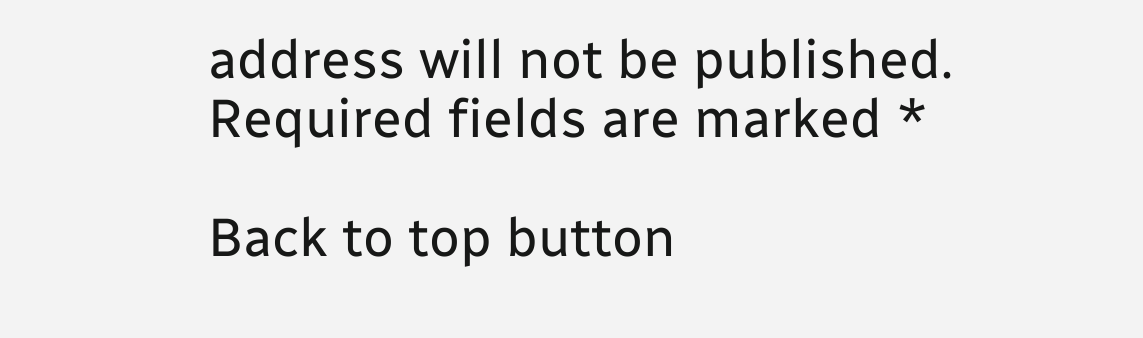address will not be published. Required fields are marked *

Back to top button